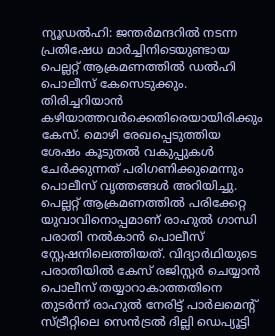ന്യൂഡൽഹി: ജന്തർമന്ദറിൽ നടന്ന പ്രതിഷേധ മാർച്ചിനിടെയുണ്ടായ പെല്ലറ്റ് ആക്രമണത്തിൽ ഡൽഹി പൊലീസ് കേസെടുക്കും. തിരിച്ചറിയാൻ കഴിയാത്തവർക്കെതിരെയായിരിക്കും കേസ്. മൊഴി രേഖപ്പെടുത്തിയ ശേഷം കൂടുതൽ വകുപ്പുകൾ ചേർക്കുന്നത് പരിഗണിക്കുമെന്നും പൊലീസ് വൃത്തങ്ങൾ അറിയിച്ചു.
പെല്ലറ്റ് ആക്രമണത്തിൽ പരിക്കേറ്റ യുവാവിനൊപ്പമാണ് രാഹുൽ ഗാന്ധി പരാതി നൽകാൻ പൊലീസ് സ്റ്റേഷനിലെത്തിയത്. വിദ്യാർഥിയുടെ പരാതിയിൽ കേസ് രജിസ്റ്റർ ചെയ്യാൻ പൊലീസ് തയ്യാറാകാത്തതിനെ തുടർന്ന് രാഹുൽ നേരിട്ട് പാർലമെന്റ് സ്ട്രീറ്റിലെ സെൻട്രൽ ദില്ലി ഡെപ്യൂട്ടി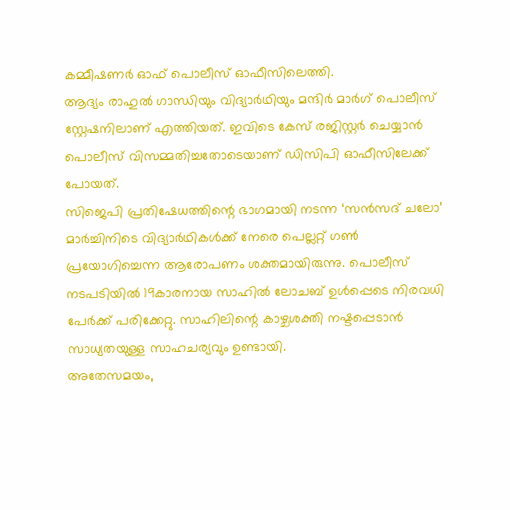കമ്മീഷണർ ഓഫ് പൊലീസ് ഓഫീസിലെത്തി.
ആദ്യം രാഹുൽ ഗാന്ധിയും വിദ്യാർഥിയും മന്ദിർ മാർഗ് പൊലീസ് സ്റ്റേഷനിലാണ് എത്തിയത്. ഇവിടെ കേസ് രജിസ്റ്റർ ചെയ്യാൻ പൊലീസ് വിസമ്മതിച്ചതോടെയാണ് ഡിസിപി ഓഫീസിലേക്ക് പോയത്.
സിജെപി പ്രതിഷേധത്തിന്റെ ഭാഗമായി നടന്ന ‘സൻസദ് ചലോ’ മാർച്ചിനിടെ വിദ്യാർഥികൾക്ക് നേരെ പെല്ലറ്റ് ഗൺ പ്രയോഗിച്ചെന്ന ആരോപണം ശക്തമായിരുന്നു. പൊലീസ് നടപടിയിൽ 19കാരനായ സാഹിൽ ലോചബ് ഉൾപ്പെടെ നിരവധി പേർക്ക് പരിക്കേറ്റു. സാഹിലിന്റെ കാഴ്ചശക്തി നഷ്ടപ്പെടാൻ സാധ്യതയുള്ള സാഹചര്യവും ഉണ്ടായി.
അതേസമയം,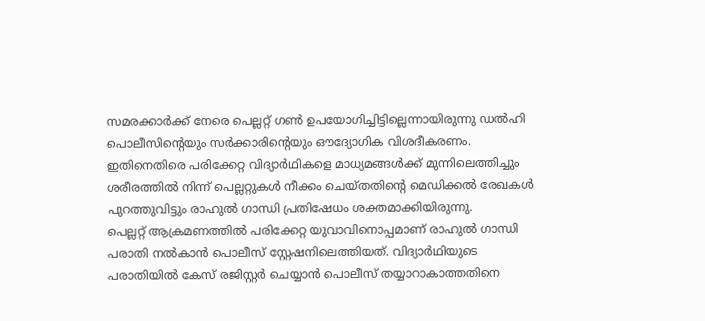സമരക്കാർക്ക് നേരെ പെല്ലറ്റ് ഗൺ ഉപയോഗിച്ചിട്ടില്ലെന്നായിരുന്നു ഡൽഹി പൊലീസിന്റെയും സർക്കാരിന്റെയും ഔദ്യോഗിക വിശദീകരണം. ഇതിനെതിരെ പരിക്കേറ്റ വിദ്യാർഥികളെ മാധ്യമങ്ങൾക്ക് മുന്നിലെത്തിച്ചും ശരീരത്തിൽ നിന്ന് പെല്ലറ്റുകൾ നീക്കം ചെയ്തതിന്റെ മെഡിക്കൽ രേഖകൾ പുറത്തുവിട്ടും രാഹുൽ ഗാന്ധി പ്രതിഷേധം ശക്തമാക്കിയിരുന്നു.
പെല്ലറ്റ് ആക്രമണത്തിൽ പരിക്കേറ്റ യുവാവിനൊപ്പമാണ് രാഹുൽ ഗാന്ധി പരാതി നൽകാൻ പൊലീസ് സ്റ്റേഷനിലെത്തിയത്. വിദ്യാർഥിയുടെ പരാതിയിൽ കേസ് രജിസ്റ്റർ ചെയ്യാൻ പൊലീസ് തയ്യാറാകാത്തതിനെ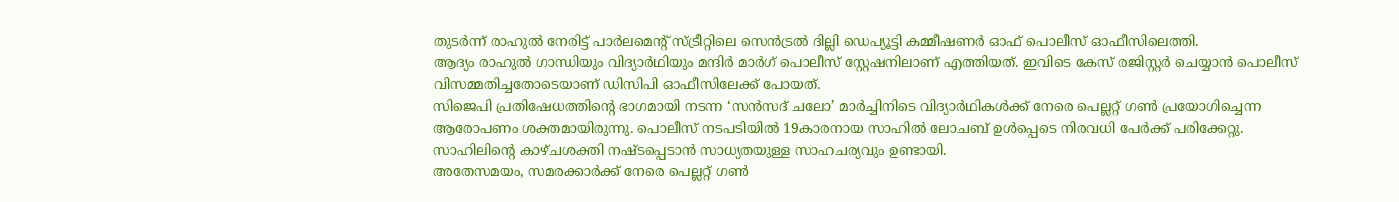തുടർന്ന് രാഹുൽ നേരിട്ട് പാർലമെന്റ് സ്ട്രീറ്റിലെ സെൻട്രൽ ദില്ലി ഡെപ്യൂട്ടി കമ്മീഷണർ ഓഫ് പൊലീസ് ഓഫീസിലെത്തി.
ആദ്യം രാഹുൽ ഗാന്ധിയും വിദ്യാർഥിയും മന്ദിർ മാർഗ് പൊലീസ് സ്റ്റേഷനിലാണ് എത്തിയത്. ഇവിടെ കേസ് രജിസ്റ്റർ ചെയ്യാൻ പൊലീസ് വിസമ്മതിച്ചതോടെയാണ് ഡിസിപി ഓഫീസിലേക്ക് പോയത്.
സിജെപി പ്രതിഷേധത്തിന്റെ ഭാഗമായി നടന്ന ‘സൻസദ് ചലോ’ മാർച്ചിനിടെ വിദ്യാർഥികൾക്ക് നേരെ പെല്ലറ്റ് ഗൺ പ്രയോഗിച്ചെന്ന ആരോപണം ശക്തമായിരുന്നു. പൊലീസ് നടപടിയിൽ 19കാരനായ സാഹിൽ ലോചബ് ഉൾപ്പെടെ നിരവധി പേർക്ക് പരിക്കേറ്റു. സാഹിലിന്റെ കാഴ്ചശക്തി നഷ്ടപ്പെടാൻ സാധ്യതയുള്ള സാഹചര്യവും ഉണ്ടായി.
അതേസമയം, സമരക്കാർക്ക് നേരെ പെല്ലറ്റ് ഗൺ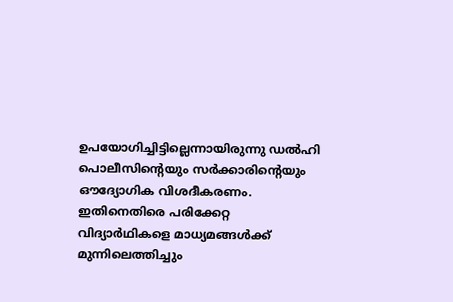ഉപയോഗിച്ചിട്ടില്ലെന്നായിരുന്നു ഡൽഹി പൊലീസിന്റെയും സർക്കാരിന്റെയും ഔദ്യോഗിക വിശദീകരണം. ഇതിനെതിരെ പരിക്കേറ്റ വിദ്യാർഥികളെ മാധ്യമങ്ങൾക്ക് മുന്നിലെത്തിച്ചും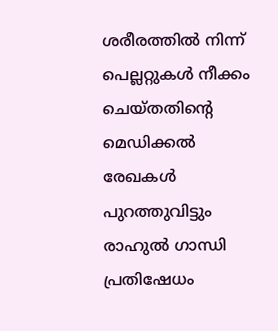ശരീരത്തിൽ നിന്ന് പെല്ലറ്റുകൾ നീക്കം ചെയ്തതിന്റെ മെഡിക്കൽ രേഖകൾ പുറത്തുവിട്ടും രാഹുൽ ഗാന്ധി പ്രതിഷേധം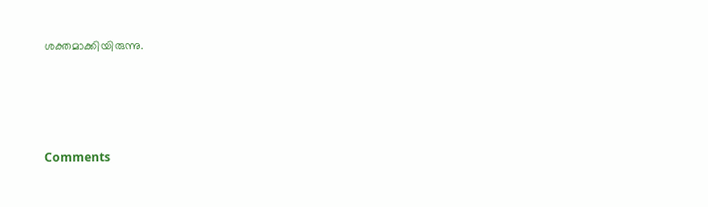ശക്തമാക്കിയിരുന്നു.







Comments